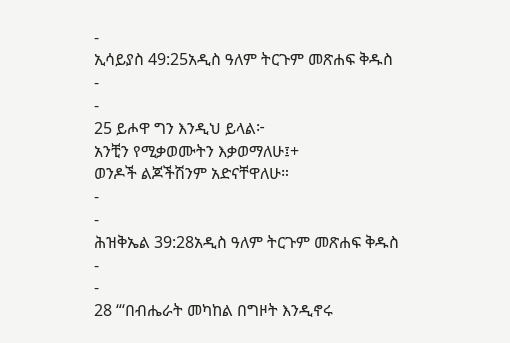-
ኢሳይያስ 49:25አዲስ ዓለም ትርጉም መጽሐፍ ቅዱስ
-
-
25 ይሖዋ ግን እንዲህ ይላል፦
አንቺን የሚቃወሙትን እቃወማለሁ፤+
ወንዶች ልጆችሽንም አድናቸዋለሁ።
-
-
ሕዝቅኤል 39:28አዲስ ዓለም ትርጉም መጽሐፍ ቅዱስ
-
-
28 “‘በብሔራት መካከል በግዞት እንዲኖሩ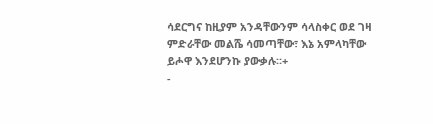ሳደርግና ከዚያም አንዳቸውንም ሳላስቀር ወደ ገዛ ምድራቸው መልሼ ሳመጣቸው፣ እኔ አምላካቸው ይሖዋ እንደሆንኩ ያውቃሉ።+
-